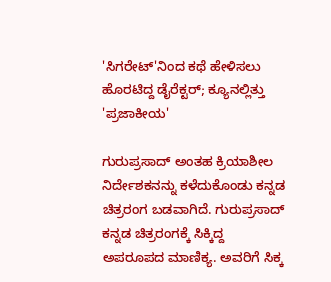'ಸಿಗರೇಟ್‌'ನಿಂದ ಕಥೆ ಹೇಳಿಸಲು ಹೊರಟಿದ್ದ ಡೈರೆಕ್ಟರ್; ಕ್ಯೂನಲ್ಲಿತ್ತು 'ಪ್ರಜಾಕೀಯ'

ಗುರುಪ್ರಸಾದ್ ಅಂತಹ ಕ್ರಿಯಾಶೀಲ ನಿರ್ದೇಶಕನನ್ನು ಕಳೆದುಕೊಂಡು ಕನ್ನಡ ಚಿತ್ರರಂಗ ಬಡವಾಗಿದೆ. ಗುರುಪ್ರಸಾದ್ ಕನ್ನಡ ಚಿತ್ರರಂಗಕ್ಕೆ ಸಿಕ್ಕಿದ್ದ ಅಪರೂಪದ ಮಾಣಿಕ್ಯ. ಅವರಿಗೆ ಸಿಕ್ಕ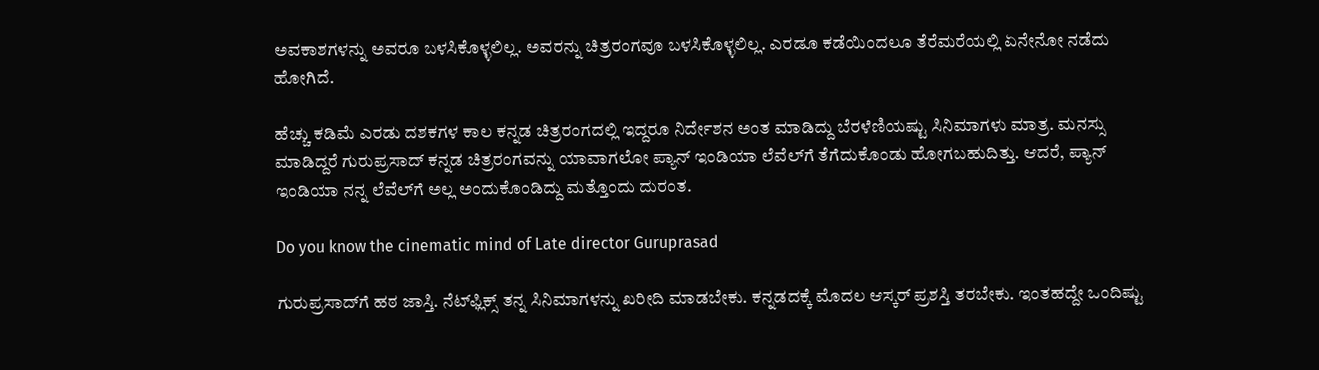ಅವಕಾಶಗಳನ್ನು ಅವರೂ ಬಳಸಿಕೊಳ್ಳಲಿಲ್ಲ. ಅವರನ್ನು ಚಿತ್ರರಂಗವೂ ಬಳಸಿಕೊಳ್ಳಲಿಲ್ಲ. ಎರಡೂ ಕಡೆಯಿಂದಲೂ ತೆರೆಮರೆಯಲ್ಲಿ ಏನೇನೋ ನಡೆದು ಹೋಗಿದೆ.

ಹೆಚ್ಚು ಕಡಿಮೆ ಎರಡು ದಶಕಗಳ ಕಾಲ ಕನ್ನಡ ಚಿತ್ರರಂಗದಲ್ಲಿ ಇದ್ದರೂ ನಿರ್ದೇಶನ ಅಂತ ಮಾಡಿದ್ದು ಬೆರಳೆಣಿಯಷ್ಟು ಸಿನಿಮಾಗಳು ಮಾತ್ರ. ಮನಸ್ಸು ಮಾಡಿದ್ದರೆ ಗುರುಪ್ರಸಾದ್ ಕನ್ನಡ ಚಿತ್ರರಂಗವನ್ನು ಯಾವಾಗಲೋ ಪ್ಯಾನ್ ಇಂಡಿಯಾ ಲೆವೆಲ್‌ಗೆ ತೆಗೆದುಕೊಂಡು ಹೋಗಬಹುದಿತ್ತು. ಆದರೆ, ಪ್ಯಾನ್ ಇಂಡಿಯಾ ನನ್ನ ಲೆವೆಲ್‌ಗೆ ಅಲ್ಲ ಅಂದುಕೊಂಡಿದ್ದು ಮತ್ತೊಂದು ದುರಂತ.

Do you know the cinematic mind of Late director Guruprasad

ಗುರುಪ್ರಸಾದ್‌ಗೆ ಹಠ ಜಾಸ್ತಿ. ನೆಟ್‌ಫ್ಲಿಕ್ಸ್ ತನ್ನ ಸಿನಿಮಾಗಳನ್ನು ಖರೀದಿ ಮಾಡಬೇಕು. ಕನ್ನಡದಕ್ಕೆ ಮೊದಲ ಆಸ್ಕರ್ ಪ್ರಶಸ್ತಿ ತರಬೇಕು. ಇಂತಹದ್ದೇ ಒಂದಿಷ್ಟು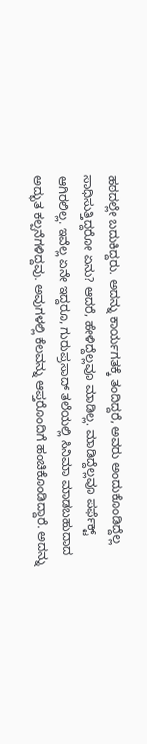ಹಠದಲ್ಲೇ ಬದುಕಿದ್ದರು. ಅದನ್ನು ಕಾರ್ಯಗತಕ್ಕೆ ತಂದಿದ್ದರೆ, ಅವರು ಅಂದುಕೊಂಡಿದ್ದೆಲ್ಲ ಸಾಧಿಸುತ್ತಿದ್ದರೋ ಏನು? ಆದರೆ, ಹೇಳಿದ್ದೆಲ್ಲವೂ ಮಾಡಿಲ್ಲ. ಮಾಡಿದ್ದೆಲ್ಲವೂ ಪರ್ಫೆಕ್ಟ್ ಆಗಿರಲಿಲ್ಲ. ಇವೆಲ್ಲ ಏನೇ ಇದ್ದರೂ, ಗುರುಪ್ರಸಾದ್ ತಲೆಯಲ್ಲಿ ಸಿನಿಮಾ ಮಾಡಬಹುದಾದ ಅದ್ಭುತ ಕಲ್ಪನೆಗಳಿದ್ದವು. ಅವುಗಳಲ್ಲಿ ಕೆಲವನ್ನು ಆಪ್ತರೊಂದಿಗೆ ಹಂಚಿಕೊಂಡಿದ್ದಾರೆ. ಅದನ್ನು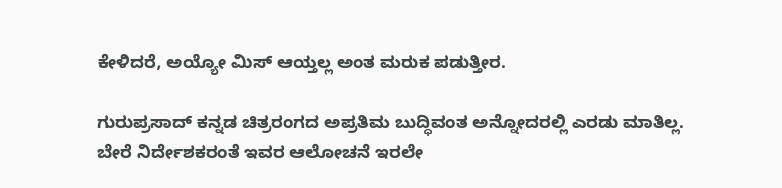ಕೇಳಿದರೆ, ಅಯ್ಯೋ ಮಿಸ್ ಆಯ್ತಲ್ಲ ಅಂತ ಮರುಕ ಪಡುತ್ತೀರ.

ಗುರುಪ್ರಸಾದ್ ಕನ್ನಡ ಚಿತ್ರರಂಗದ ಅಪ್ರತಿಮ ಬುದ್ಧಿವಂತ ಅನ್ನೋದರಲ್ಲಿ ಎರಡು ಮಾತಿಲ್ಲ. ಬೇರೆ ನಿರ್ದೇಶಕರಂತೆ ಇವರ ಆಲೋಚನೆ ಇರಲೇ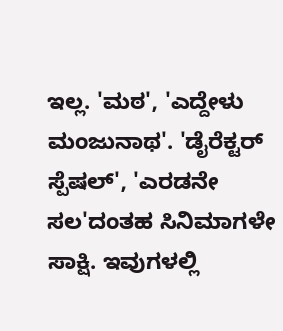ಇಲ್ಲ. 'ಮಠ', 'ಎದ್ದೇಳು ಮಂಜುನಾಥ'. 'ಡೈರೆಕ್ಟರ್ ಸ್ಪೆಷಲ್', 'ಎರಡನೇ ಸಲ'ದಂತಹ ಸಿನಿಮಾಗಳೇ ಸಾಕ್ಷಿ. ಇವುಗಳಲ್ಲಿ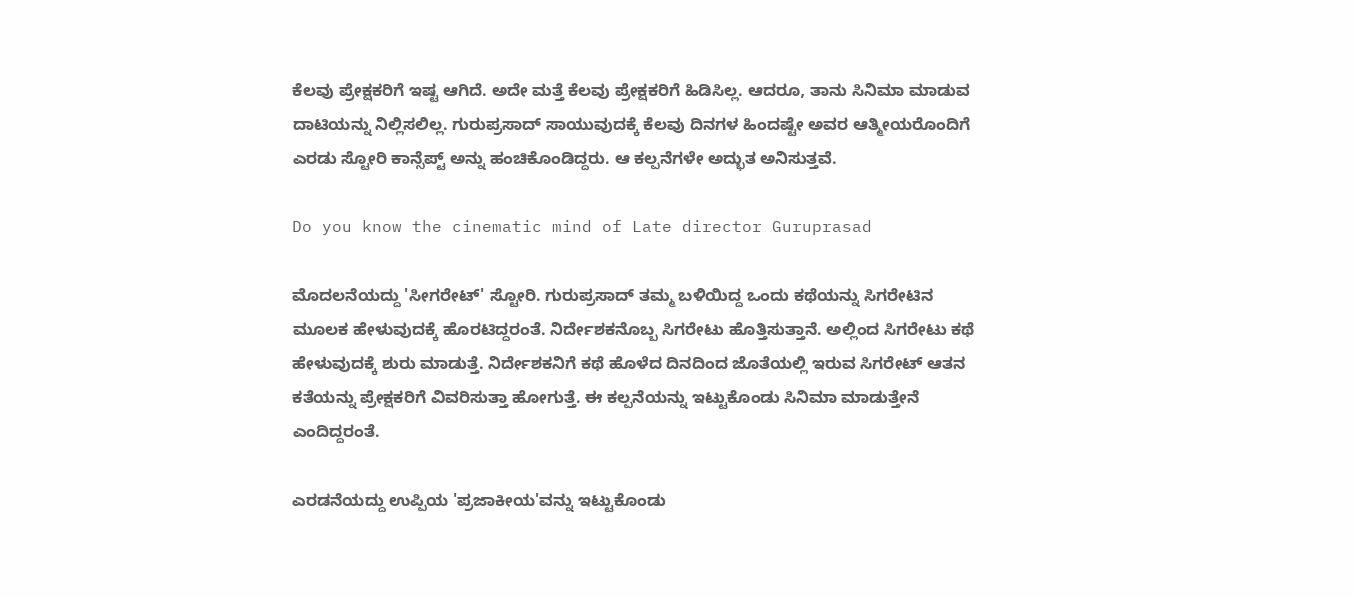ಕೆಲವು ಪ್ರೇಕ್ಷಕರಿಗೆ ಇಷ್ಟ ಆಗಿದೆ. ಅದೇ ಮತ್ತೆ ಕೆಲವು ಪ್ರೇಕ್ಷಕರಿಗೆ ಹಿಡಿಸಿಲ್ಲ. ಆದರೂ, ತಾನು ಸಿನಿಮಾ ಮಾಡುವ ದಾಟಿಯನ್ನು ನಿಲ್ಲಿಸಲಿಲ್ಲ. ಗುರುಪ್ರಸಾದ್ ಸಾಯುವುದಕ್ಕೆ ಕೆಲವು ದಿನಗಳ ಹಿಂದಷ್ಟೇ ಅವರ ಆತ್ಮೀಯರೊಂದಿಗೆ ಎರಡು ಸ್ಟೋರಿ ಕಾನ್ಸೆಪ್ಟ್ ಅನ್ನು ಹಂಚಿಕೊಂಡಿದ್ದರು. ಆ ಕಲ್ಪನೆಗಳೇ ಅದ್ಭುತ ಅನಿಸುತ್ತವೆ.

Do you know the cinematic mind of Late director Guruprasad

ಮೊದಲನೆಯದ್ದು 'ಸೀಗರೇಟ್' ಸ್ಟೋರಿ. ಗುರುಪ್ರಸಾದ್ ತಮ್ಮ ಬಳಿಯಿದ್ದ ಒಂದು ಕಥೆಯನ್ನು ಸಿಗರೇಟಿನ ಮೂಲಕ ಹೇಳುವುದಕ್ಕೆ ಹೊರಟಿದ್ದರಂತೆ. ನಿರ್ದೇಶಕನೊಬ್ಬ ಸಿಗರೇಟು ಹೊತ್ತಿಸುತ್ತಾನೆ. ಅಲ್ಲಿಂದ ಸಿಗರೇಟು ಕಥೆ ಹೇಳುವುದಕ್ಕೆ ಶುರು ಮಾಡುತ್ತೆ. ನಿರ್ದೇಶಕನಿಗೆ ಕಥೆ ಹೊಳೆದ ದಿನದಿಂದ ಜೊತೆಯಲ್ಲಿ ಇರುವ ಸಿಗರೇಟ್ ಆತನ ಕತೆಯನ್ನು ಪ್ರೇಕ್ಷಕರಿಗೆ ವಿವರಿಸುತ್ತಾ ಹೋಗುತ್ತೆ. ಈ ಕಲ್ಪನೆಯನ್ನು ಇಟ್ಟುಕೊಂಡು ಸಿನಿಮಾ ಮಾಡುತ್ತೇನೆ ಎಂದಿದ್ದರಂತೆ.

ಎರಡನೆಯದ್ದು ಉಪ್ಪಿಯ 'ಪ್ರಜಾಕೀಯ'ವನ್ನು ಇಟ್ಟುಕೊಂಡು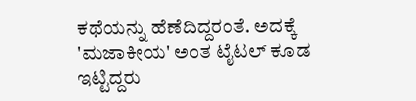ಕಥೆಯನ್ನು ಹೆಣೆದಿದ್ದರಂತೆ. ಅದಕ್ಕೆ 'ಮಜಾಕೀಯ' ಅಂತ ಟೈಟಲ್ ಕೂಡ ಇಟ್ಟಿದ್ದರು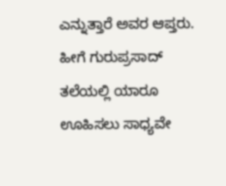ಎನ್ನುತ್ತಾರೆ ಅವರ ಆಪ್ತರು. ಹೀಗೆ ಗುರುಪ್ರಸಾದ್ ತಲೆಯಲ್ಲಿ ಯಾರೂ ಊಹಿಸಲು ಸಾಧ್ಯವೇ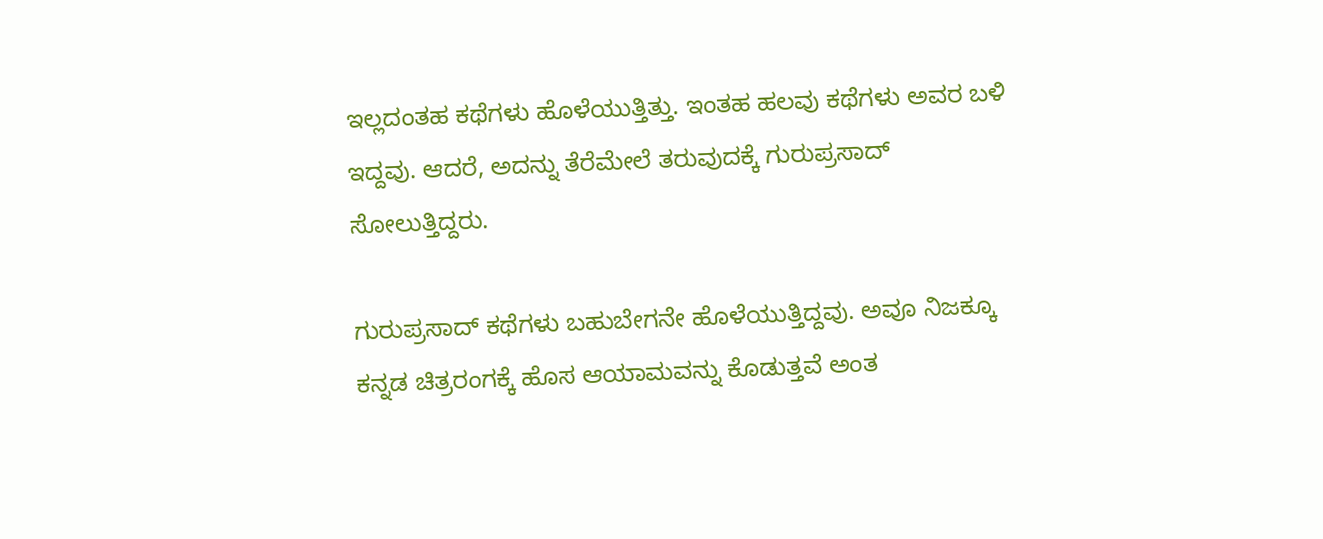ಇಲ್ಲದಂತಹ ಕಥೆಗಳು ಹೊಳೆಯುತ್ತಿತ್ತು. ಇಂತಹ ಹಲವು ಕಥೆಗಳು ಅವರ ಬಳಿ ಇದ್ದವು. ಆದರೆ, ಅದನ್ನು ತೆರೆಮೇಲೆ ತರುವುದಕ್ಕೆ ಗುರುಪ್ರಸಾದ್ ಸೋಲುತ್ತಿದ್ದರು.

ಗುರುಪ್ರಸಾದ್ ಕಥೆಗಳು ಬಹುಬೇಗನೇ ಹೊಳೆಯುತ್ತಿದ್ದವು. ಅವೂ ನಿಜಕ್ಕೂ ಕನ್ನಡ ಚಿತ್ರರಂಗಕ್ಕೆ ಹೊಸ ಆಯಾಮವನ್ನು ಕೊಡುತ್ತವೆ ಅಂತ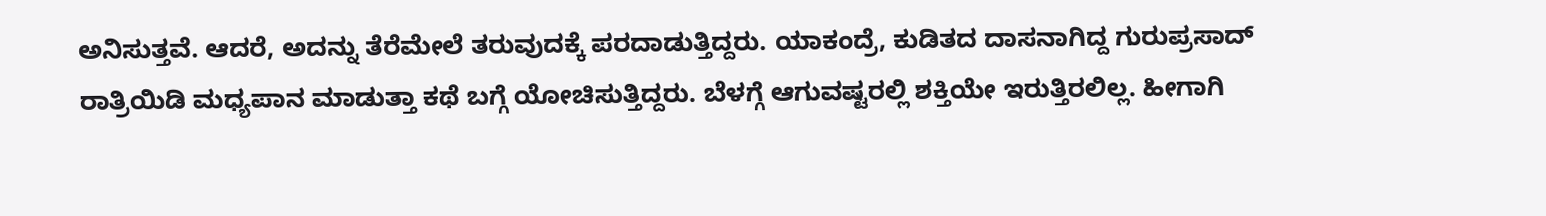ಅನಿಸುತ್ತವೆ. ಆದರೆ, ಅದನ್ನು ತೆರೆಮೇಲೆ ತರುವುದಕ್ಕೆ ಪರದಾಡುತ್ತಿದ್ದರು. ಯಾಕಂದ್ರೆ, ಕುಡಿತದ ದಾಸನಾಗಿದ್ದ ಗುರುಪ್ರಸಾದ್‌ ರಾತ್ರಿಯಿಡಿ ಮಧ್ಯಪಾನ ಮಾಡುತ್ತಾ ಕಥೆ ಬಗ್ಗೆ ಯೋಚಿಸುತ್ತಿದ್ದರು. ಬೆಳಗ್ಗೆ ಆಗುವಷ್ಟರಲ್ಲಿ ಶಕ್ತಿಯೇ ಇರುತ್ತಿರಲಿಲ್ಲ. ಹೀಗಾಗಿ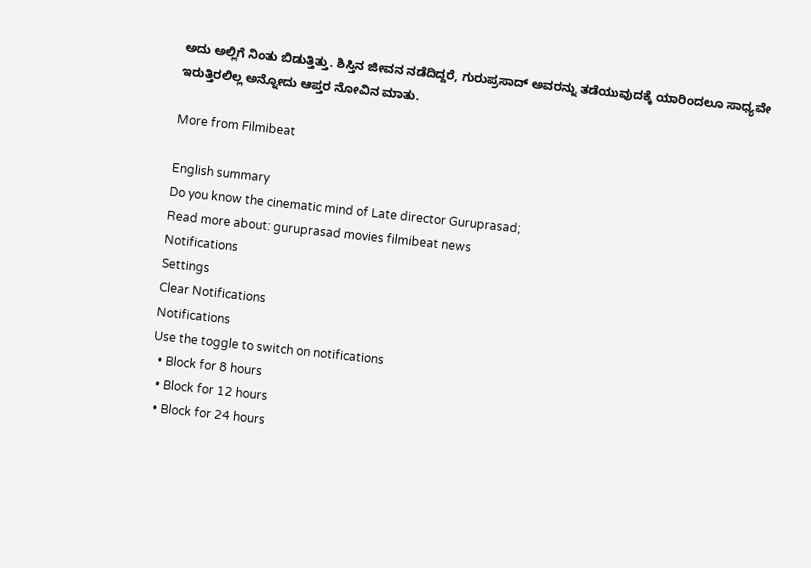ಅದು ಅಲ್ಲಿಗೆ ನಿಂತು ಬಿಡುತ್ತಿತ್ತು. ಶಿಸ್ತಿನ ಜೀವನ ನಡೆದಿದ್ದರೆ, ಗುರುಪ್ರಸಾದ್ ಅವರನ್ನು ತಡೆಯುವುದಕ್ಕೆ ಯಾರಿಂದಲೂ ಸಾಧ್ಯವೇ ಇರುತ್ತಿರಲಿಲ್ಲ ಅನ್ನೋದು ಆಪ್ತರ ನೋವಿನ ಮಾತು.

More from Filmibeat

English summary
Do you know the cinematic mind of Late director Guruprasad;
Read more about: guruprasad movies filmibeat news
Notifications
Settings
Clear Notifications
Notifications
Use the toggle to switch on notifications
  • Block for 8 hours
  • Block for 12 hours
  • Block for 24 hours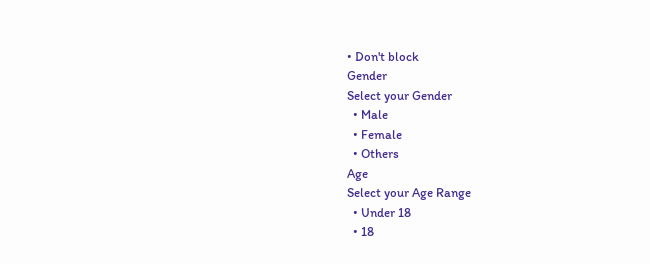• Don't block
Gender
Select your Gender
  • Male
  • Female
  • Others
Age
Select your Age Range
  • Under 18
  • 18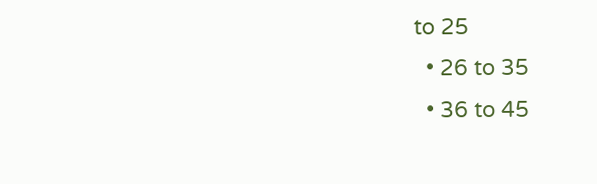to 25
  • 26 to 35
  • 36 to 45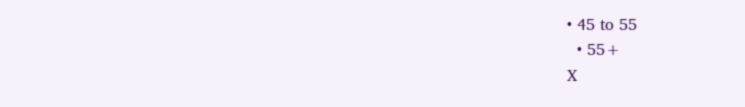• 45 to 55
  • 55+
X